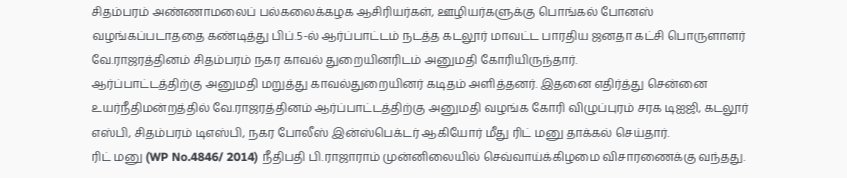சிதம்பரம் அண்ணாமலைப் பல்கலைக்கழக ஆசிரியர்கள், ஊழியர்களுக்கு பொங்கல் போனஸ் வழங்கப்படாததை கண்டித்து பிப்.5-ல் ஆர்ப்பாட்டம் நடத்த கடலூர் மாவட்ட பாரதிய ஜனதா கட்சி பொருளாளர் வே.ராஜரத்தினம் சிதம்பரம் நகர காவல் துறையினரிடம் அனுமதி கோரியிருந்தார்.
ஆர்ப்பாட்டத்திற்கு அனுமதி மறுத்து காவல்துறையினர் கடிதம் அளித்தனர். இதனை எதிர்த்து சென்னை உயர்நீதிமன்றத்தில் வே.ராஜரத்தினம் ஆர்ப்பாட்டத்திற்கு அனுமதி வழங்க கோரி விழுப்புரம் சரக டிஐஜி, கடலூர் எஸ்பி, சிதம்பரம் டிஎஸ்பி, நகர போலீஸ் இன்ஸ்பெக்டர் ஆகியோர் மீது ரிட் மனு தாக்கல் செய்தார்.
ரிட் மனு (WP No.4846/ 2014) நீதிபதி பி.ராஜாராம் முன்னிலையில் செவ்வாய்க்கிழமை விசாரணைக்கு வந்தது.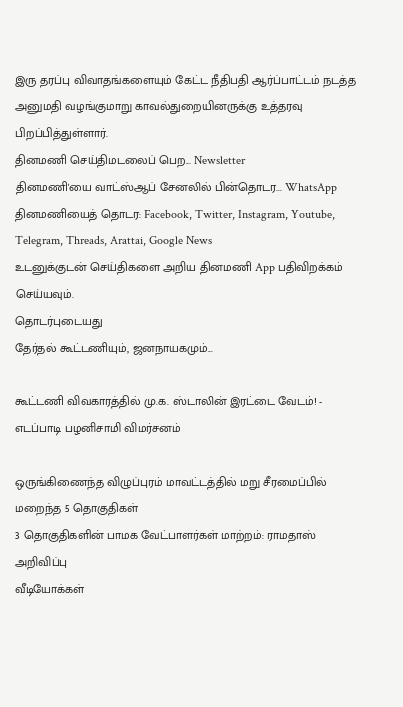இரு தரப்பு விவாதங்களையும் கேட்ட நீதிபதி ஆர்ப்பாட்டம் நடத்த அனுமதி வழங்குமாறு காவல்துறையினருக்கு உத்தரவு பிறப்பித்துள்ளார்.
தினமணி செய்திமடலைப் பெற... Newsletter
தினமணி'யை வாட்ஸ்ஆப் சேனலில் பின்தொடர... WhatsApp
தினமணியைத் தொடர: Facebook, Twitter, Instagram, Youtube, Telegram, Threads, Arattai, Google News
உடனுக்குடன் செய்திகளை அறிய தினமணி App பதிவிறக்கம் செய்யவும்.
தொடர்புடையது
தேர்தல் கூட்டணியும், ஜனநாயகமும்...

கூட்டணி விவகாரத்தில் மு.க. ஸ்டாலின் இரட்டை வேடம்! - எடப்பாடி பழனிசாமி விமர்சனம்

ஒருங்கிணைந்த விழுப்புரம் மாவட்டத்தில் மறு சீரமைப்பில் மறைந்த 5 தொகுதிகள்
3 தொகுதிகளின் பாமக வேட்பாளர்கள் மாற்றம்: ராமதாஸ் அறிவிப்பு
வீடியோக்கள்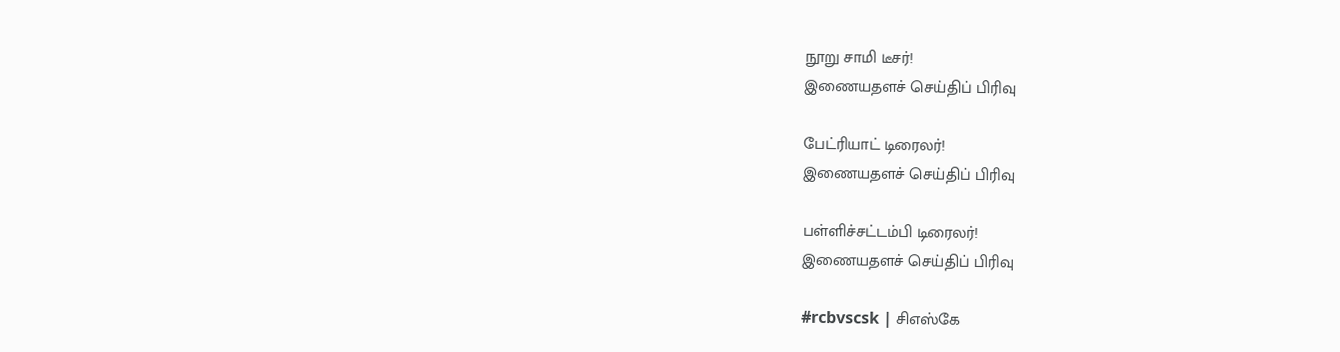நூறு சாமி டீசர்!
இணையதளச் செய்திப் பிரிவு

பேட்ரியாட் டிரைலர்!
இணையதளச் செய்திப் பிரிவு

பள்ளிச்சட்டம்பி டிரைலர்!
இணையதளச் செய்திப் பிரிவு

#rcbvscsk | சிஎஸ்கே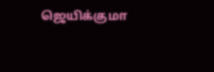ஜெயிக்குமா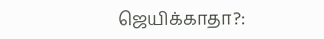ஜெயிக்காதா?: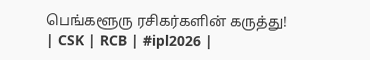பெங்களூரு ரசிகர்களின் கருத்து! | CSK | RCB | #ipl2026 |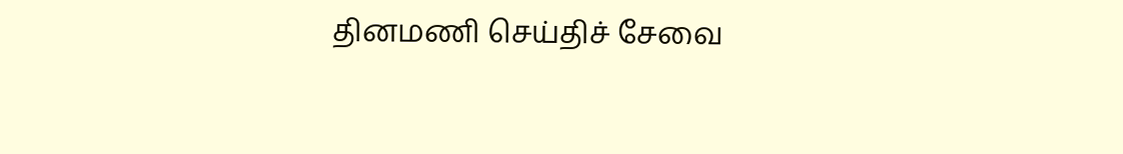தினமணி செய்திச் சேவை